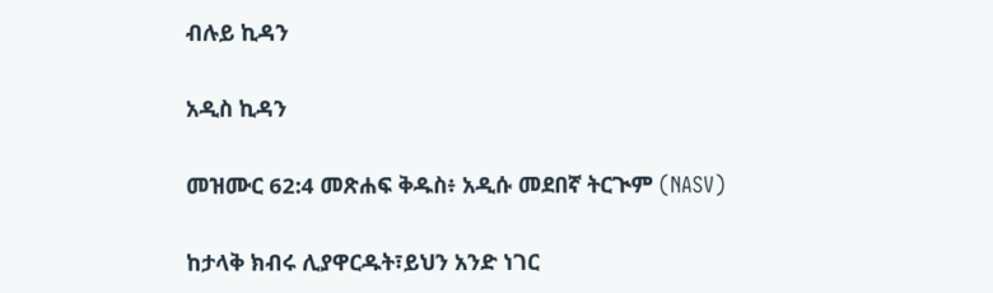ብሉይ ኪዳን

አዲስ ኪዳን

መዝሙር 62:4 መጽሐፍ ቅዱስ፥ አዲሱ መደበኛ ትርጒም (NASV)

ከታላቅ ክብሩ ሊያዋርዱት፣ይህን አንድ ነገር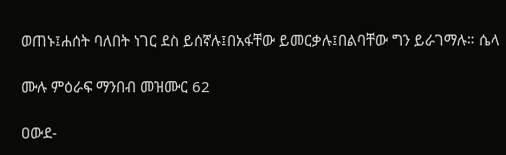ወጠኑ፤ሐሰት ባለበት ነገር ደስ ይሰኛሉ፤በአፋቸው ይመርቃሉ፤በልባቸው ግን ይራገማሉ። ሴላ

ሙሉ ምዕራፍ ማንበብ መዝሙር 62

ዐውደ-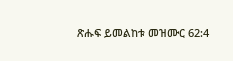ጽሑፍ ይመልከቱ መዝሙር 62:4